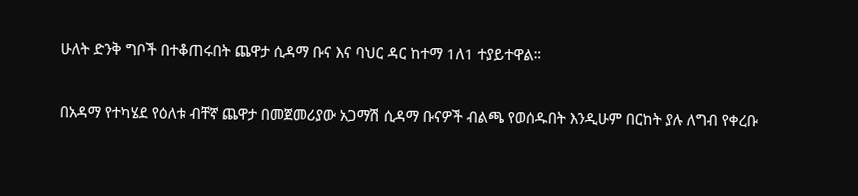ሁለት ድንቅ ግቦች በተቆጠሩበት ጨዋታ ሲዳማ ቡና እና ባህር ዳር ከተማ 1ለ1 ተያይተዋል።

በአዳማ የተካሄደ የዕለቱ ብቸኛ ጨዋታ በመጀመሪያው አጋማሽ ሲዳማ ቡናዎች ብልጫ የወሰዱበት እንዲሁም በርከት ያሉ ለግብ የቀረቡ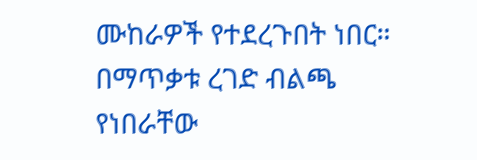ሙከራዎች የተደረጉበት ነበር።
በማጥቃቱ ረገድ ብልጫ የነበራቸው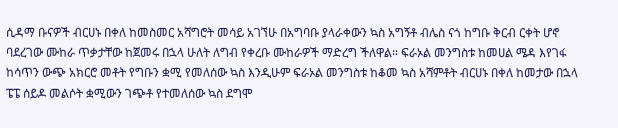ሲዳማ ቡናዎች ብርሀኑ በቀለ ከመስመር አሻግሮት መሳይ አገኘሁ በአግባቡ ያላራቀውን ኳስ አግኝቶ ብሌስ ናጎ ከግቡ ቅርብ ርቀት ሆኖ ባደረገው ሙከራ ጥቃታቸው ከጀመሩ በኋላ ሁለት ለግብ የቀረቡ ሙከራዎች ማድረግ ችለዋል። ፍራኦል መንግስቱ ከመሀል ሜዳ እየገፋ ከሳጥን ውጭ አክርሮ መቶት የግቡን ቋሚ የመለሰው ኳስ እንዲሁም ፍራኦል መንግስቱ ከቆመ ኳስ አሻምቶት ብርሀኑ በቀለ ከመታው በኋላ ፔፔ ሰይዶ መልሶት ቋሚውን ገጭቶ የተመለሰው ኳስ ደግሞ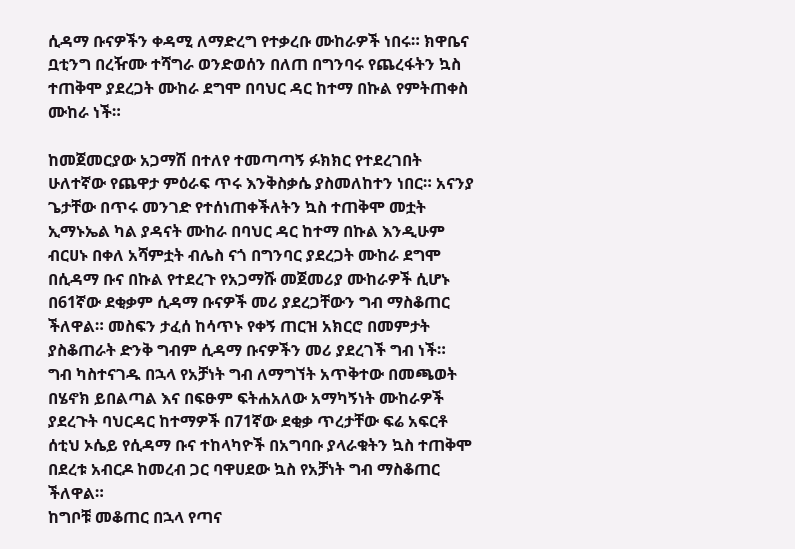ሲዳማ ቡናዎችን ቀዳሚ ለማድረግ የተቃረቡ ሙከራዎች ነበሩ። ክዋቤና ቧቲንግ በረዥሙ ተሻግራ ወንድወሰን በለጠ በግንባሩ የጨረፋትን ኳስ ተጠቅሞ ያደረጋት ሙከራ ደግሞ በባህር ዳር ከተማ በኩል የምትጠቀስ ሙከራ ነች።

ከመጀመርያው አጋማሽ በተለየ ተመጣጣኝ ፉክክር የተደረገበት ሁለተኛው የጨዋታ ምዕራፍ ጥሩ እንቅስቃሴ ያስመለከተን ነበር። አናንያ ጌታቸው በጥሩ መንገድ የተሰነጠቀችለትን ኳስ ተጠቅሞ መቷት ኢማኑኤል ካል ያዳናት ሙከራ በባህር ዳር ከተማ በኩል እንዲሁም ብርሀኑ በቀለ አሻምቷት ብሌስ ናጎ በግንባር ያደረጋት ሙከራ ደግሞ በሲዳማ ቡና በኩል የተደረጉ የአጋማሹ መጀመሪያ ሙከራዎች ሲሆኑ በ61ኛው ደቂቃም ሲዳማ ቡናዎች መሪ ያደረጋቸውን ግብ ማስቆጠር ችለዋል። መስፍን ታፈሰ ከሳጥኑ የቀኝ ጠርዝ አክርሮ በመምታት ያስቆጠራት ድንቅ ግብም ሲዳማ ቡናዎችን መሪ ያደረገች ግብ ነች።
ግብ ካስተናገዱ በኋላ የአቻነት ግብ ለማግኘት አጥቅተው በመጫወት በሄኖክ ይበልጣል እና በፍፁም ፍትሐአለው አማካኝነት ሙከራዎች ያደረጉት ባህርዳር ከተማዎች በ71ኛው ደቂቃ ጥረታቸው ፍሬ አፍርቶ ሰቲህ ኦሴይ የሲዳማ ቡና ተከላካዮች በአግባቡ ያላራቁትን ኳስ ተጠቅሞ በደረቱ አብርዶ ከመረብ ጋር ባዋሀደው ኳስ የአቻነት ግብ ማስቆጠር ችለዋል።
ከግቦቹ መቆጠር በኋላ የጣና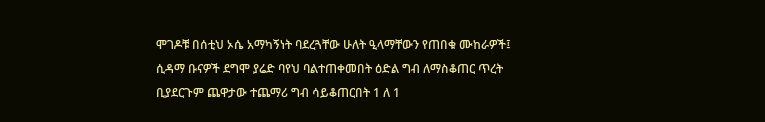ሞገዶቹ በሰቲህ ኦሴ አማካኝነት ባደረጓቸው ሁለት ዒላማቸውን የጠበቁ ሙከራዎች፤ ሲዳማ ቡናዎች ደግሞ ያሬድ ባየህ ባልተጠቀመበት ዕድል ግብ ለማስቆጠር ጥረት ቢያደርጉም ጨዋታው ተጨማሪ ግብ ሳይቆጠርበት 1 ለ 1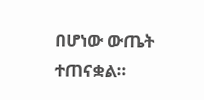በሆነው ውጤት ተጠናቋል።